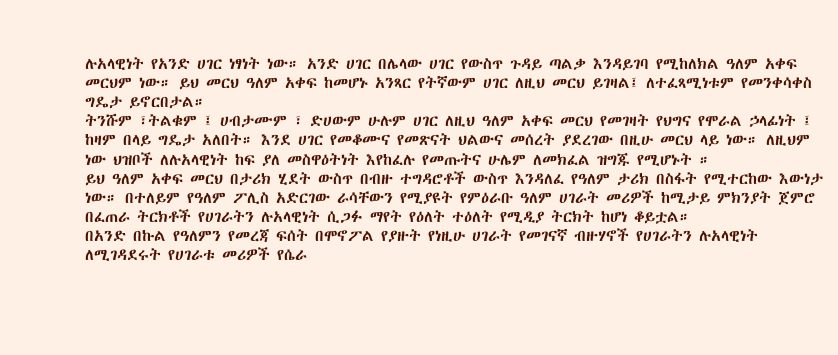ሉአላዊነት የአንድ ሀገር ነፃነት ነው። አንድ ሀገር በሌላው ሀገር የውስጥ ጉዳይ ጣልቃ እንዳይገባ የሚከለክል ዓለም አቀፍ መርህም ነው። ይህ መርህ ዓለም አቀፍ ከመሆኑ አንጻር የትኛውም ሀገር ለዚህ መርህ ይገዛል፤ ለተፈጻሚነቱም የመንቀሳቀስ ግዴታ ይኖርበታል።
ትንሹም ፣ትልቁም ፤ ሀብታሙም ፣ ድሀውም ሁሉም ሀገር ለዚህ ዓለም አቀፍ መርህ የመገዛት የህግና የሞራል ኃላፊነት ፤ ከዛም በላይ ግዴታ አለበት። እንደ ሀገር የመቆሙና የመጽናት ህልውና መሰረት ያደረገው በዚሁ መርህ ላይ ነው። ለዚህም ነው ህዝቦች ለሉአላዊነት ከፍ ያለ መስዋዕትነት እየከፈሉ የመጡትና ሁሌም ለመክፈል ዝግጁ የሚሆኑት ።
ይህ ዓለም አቀፍ መርህ በታሪክ ሂደት ውስጥ በብዙ ተግዳሮቶች ውስጥ እንዳለፈ የዓለም ታሪክ በስፋት የሚተርከው እውነታ ነው። በተለይም የዓለም ፖሊስ አድርገው ራሳቸውን የሚያዩት የምዕራቡ ዓለም ሀገራት መሪዎች ከሚታይ ምክንያት ጀምሮ በፈጠራ ትርክቶች የሀገራትን ሉአላዊነት ሲጋፉ ማየት የዕለት ተዕለት የሚዲያ ትርክት ከሆነ ቆይቷል።
በአንድ በኩል የዓለምን የመረጃ ፍሰት በሞኖፖል የያዙት የነዚሁ ሀገራት የመገናኛ ብዙሃኖች የሀገራትን ሉአላዊነት ለሚገዳደሩት የሀገራቱ መሪዎች የሴራ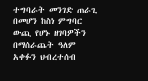ተግባራት መንገድ ጠራጊ በመሆን ከስነ ምግባር ውጪ የሆኑ ዘገባዎችን በማሰራጨት ዓለም አቀፉን ህብረተሰብ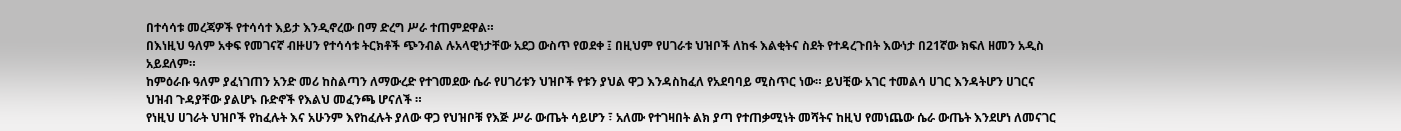በተሳሳቱ መረጃዎች የተሳሳተ እይታ እንዲኖረው በማ ድረግ ሥራ ተጠምደዋል።
በእነዚህ ዓለም አቀፍ የመገናኛ ብዙሀን የተሳሳቱ ትርክቶች ጭንብል ሉአላዊነታቸው አደጋ ውስጥ የወደቀ ፤ በዚህም የሀገራቱ ህዝቦች ለከፋ እልቂትና ስደት የተዳረጉበት እውነታ በ21ኛው ክፍለ ዘመን አዲስ አይደለም።
ከምዕራቡ ዓለም ያፈነገጠን አንድ መሪ ከስልጣን ለማውረድ የተገመደው ሴራ የሀገሪቱን ህዝቦች የቱን ያህል ዋጋ እንዳስከፈለ የአደባባይ ሚስጥር ነው። ይህቺው አገር ተመልሳ ሀገር እንዳትሆን ሀገርና ህዝብ ጉዳያቸው ያልሆኑ ቡድኖች የእልህ መፈንጫ ሆናለች ።
የነዚህ ሀገራት ህዝቦች የከፈሉት እና አሁንም እየከፈሉት ያለው ዋጋ የህዝቦቹ የእጅ ሥራ ውጤት ሳይሆን ፣ አለሙ የተገዛበት ልክ ያጣ የተጠቃሚነት መሻትና ከዚህ የመነጨው ሴራ ውጤት እንደሆነ ለመናገር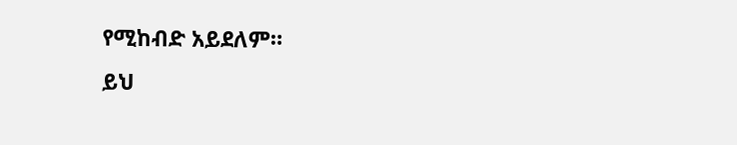የሚከብድ አይደለም።
ይህ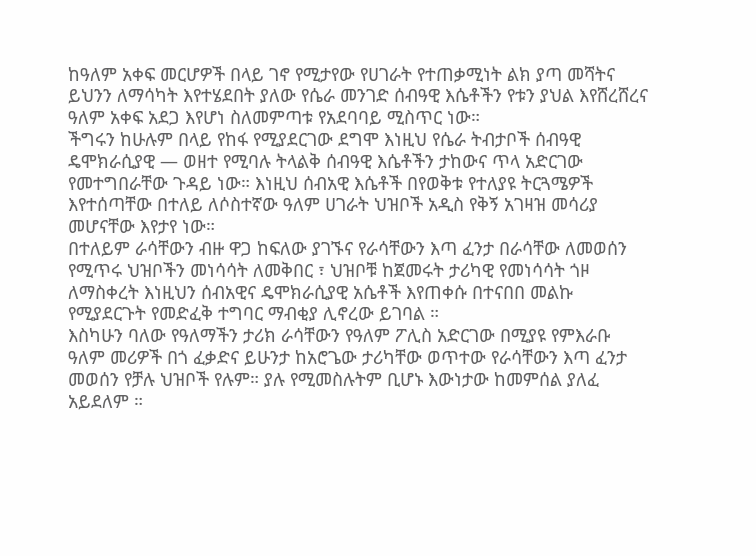ከዓለም አቀፍ መርሆዎች በላይ ገኖ የሚታየው የሀገራት የተጠቃሚነት ልክ ያጣ መሻትና ይህንን ለማሳካት እየተሄደበት ያለው የሴራ መንገድ ሰብዓዊ እሴቶችን የቱን ያህል እየሸረሸረና ዓለም አቀፍ አደጋ እየሆነ ስለመምጣቱ የአደባባይ ሚስጥር ነው።
ችግሩን ከሁሉም በላይ የከፋ የሚያደርገው ደግሞ እነዚህ የሴራ ትብታቦች ሰብዓዊ ዴሞክራሲያዊ — ወዘተ የሚባሉ ትላልቅ ሰብዓዊ እሴቶችን ታከውና ጥላ አድርገው የመተግበራቸው ጉዳይ ነው። እነዚህ ሰብአዊ እሴቶች በየወቅቱ የተለያዩ ትርጓሜዎች እየተሰጣቸው በተለይ ለሶስተኛው ዓለም ሀገራት ህዝቦች አዲስ የቅኝ አገዛዝ መሳሪያ መሆናቸው እየታየ ነው።
በተለይም ራሳቸውን ብዙ ዋጋ ከፍለው ያገኙና የራሳቸውን እጣ ፈንታ በራሳቸው ለመወሰን የሚጥሩ ህዝቦችን መነሳሳት ለመቅበር ፣ ህዝቦቹ ከጀመሩት ታሪካዊ የመነሳሳት ጎዞ ለማስቀረት እነዚህን ሰብአዊና ዴሞክራሲያዊ አሴቶች እየጠቀሱ በተናበበ መልኩ የሚያደርጉት የመድፈቅ ተግባር ማብቂያ ሊኖረው ይገባል ።
እስካሁን ባለው የዓለማችን ታሪክ ራሳቸውን የዓለም ፖሊስ አድርገው በሚያዩ የምእራቡ ዓለም መሪዎች በጎ ፈቃድና ይሁንታ ከአሮጌው ታሪካቸው ወጥተው የራሳቸውን እጣ ፈንታ መወሰን የቻሉ ህዝቦች የሉም። ያሉ የሚመስሉትም ቢሆኑ እውነታው ከመምሰል ያለፈ አይደለም ።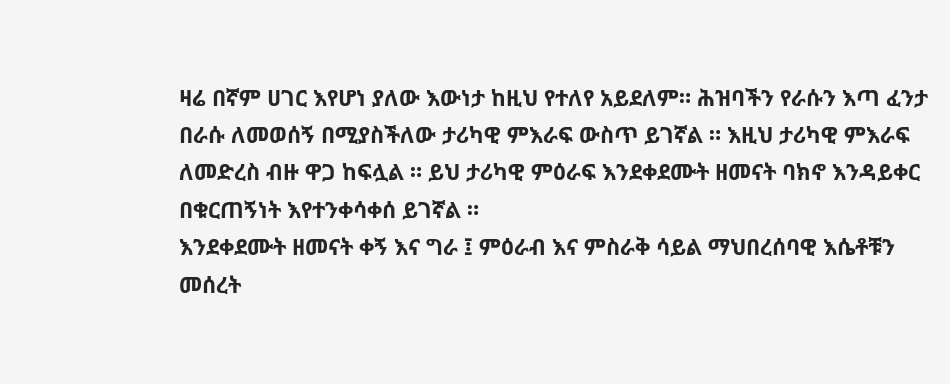ዛሬ በኛም ሀገር እየሆነ ያለው እውነታ ከዚህ የተለየ አይደለም። ሕዝባችን የራሱን እጣ ፈንታ በራሱ ለመወሰኝ በሚያስችለው ታሪካዊ ምእራፍ ውስጥ ይገኛል ። እዚህ ታሪካዊ ምእራፍ ለመድረስ ብዙ ዋጋ ከፍሏል ። ይህ ታሪካዊ ምዕራፍ እንደቀደሙት ዘመናት ባክኖ እንዳይቀር በቁርጠኝነት እየተንቀሳቀሰ ይገኛል ።
እንደቀደሙት ዘመናት ቀኝ እና ግራ ፤ ምዕራብ እና ምስራቅ ሳይል ማህበረሰባዊ እሴቶቹን መሰረት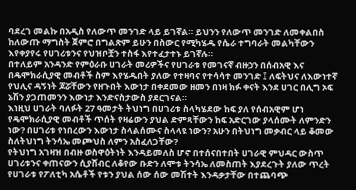ባደረገ መልኩ በአዲስ የለውጥ መንገድ ላይ ይገኛል። ይህንን የለውጥ መንገድ ለመቀልበስ ከለውጡ ማግስት ጀምሮ በግልጽም ይሁን በስውር የሚካሄዱ የሴራ ተግባራት መልካቸውን እየቀያየሩ የሀገሪቱንና የህዝቦቿን ተስፋ እየተፈታተኑ ይገኛሉ።
በተለይም አንዳንድ የምዕራቡ ሀገራት መሪዎችና የሀገራቱ የመገናኛ ብዙኃን በሰብአዊ እና በዴሞክራሲያዊ መብቶች ስም እየሄዱበት ያለው የተዛባና የተሳሳተ መንገድ ፤ ለፍትህና ለእውነተኛ የህሊና ዳኝነት ጆሯቸውን የዘጉበት እውነታ በቀደመው ዘመን በነዛ ክፉ ቀናት እንደ ሀገር በሊግ ኦፍ ኔሽን ያጋጠመንን እውነታ እንድናስታውስ ያደርገናል።
እነዚህ ሀገራት ባለፉት 27 ዓመታት ትህነግ በሀገሪቱ ስላካሄደው ከፍ ያለ የሰብአዊም ሆነ የዴሞክራሲያዊ መብቶች ጥሰት የዛሬውን ያህል ድምጻቸውን ከፍ አድርገው ያላሰሙት ለምንድን ነው? በሀገሪቱ የነበረውን እውነታ ስላልሰሙና ስላላዩ ነውን? አሁን በትህነግ መቃብር ላይ ቆመው ስለትህነግ ትንሳኤ መጮህስ ለምን አስፈለጋቸው?
የትህነግ አገዛዝ በብዙ ወስዋዕትነት እንዳይመለስ ሆኖ በተሰናበተበት ሀገራዊ ምህዳር ውስጥ ሀገሪቱንና ቀጠናውን ሲያሸብር ለቆየው ቡድን ለሞቱ ትንሳኤ ለመስጠት እያደረጉት ያለው ጥረት የሀገራቱ የፖለቲካ አሴቶች የቱን ያህል ሰው ሰው መሽተት እንዳቃታቸው በተጨባጭ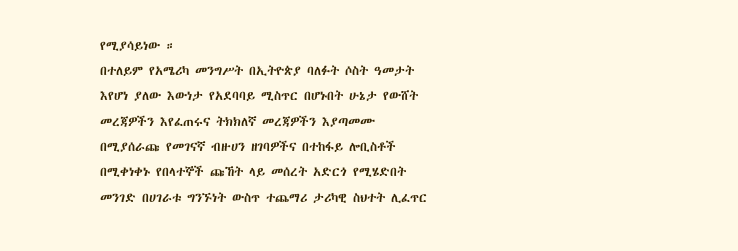የሚያሳይነው ።
በተለይም የአሜሪካ መንግሥት በኢትዮጵያ ባለፉት ሶስት ዓመታት እየሆነ ያለው እውነታ የአደባባይ ሚስጥር በሆኑበት ሁኔታ የውሸት መረጃዎችን እየፈጠሩና ትክክለኛ መረጃዎችን እያጣመሙ በሚያሰራጩ የመገናኛ ብዙሀን ዘገባዎችና በተከፋይ ሎቢስቶች በሚቀነቀኑ የበላተኞች ጩኸት ላይ መሰረት አድርጎ የሚሄድበት መንገድ በሀገራቱ ግንኙነት ውስጥ ተጨማሪ ታሪካዊ ስህተት ሊፈጥር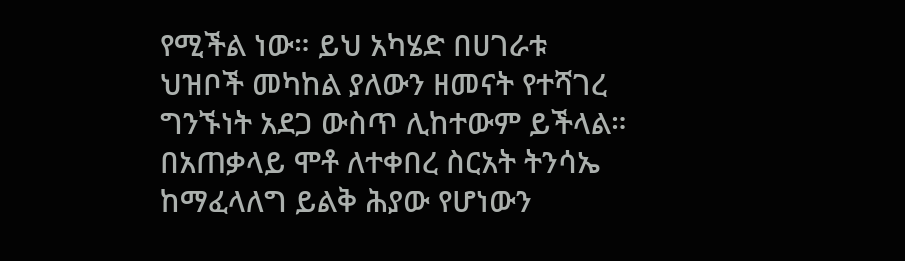የሚችል ነው። ይህ አካሄድ በሀገራቱ ህዝቦች መካከል ያለውን ዘመናት የተሻገረ ግንኙነት አደጋ ውስጥ ሊከተውም ይችላል። በአጠቃላይ ሞቶ ለተቀበረ ስርአት ትንሳኤ ከማፈላለግ ይልቅ ሕያው የሆነውን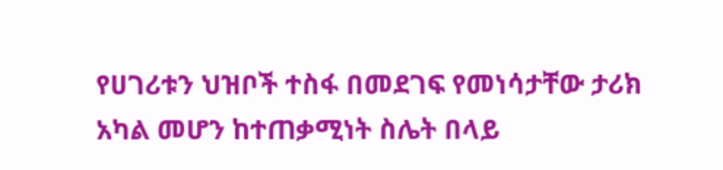የሀገሪቱን ህዝቦች ተስፋ በመደገፍ የመነሳታቸው ታሪክ አካል መሆን ከተጠቃሚነት ስሌት በላይ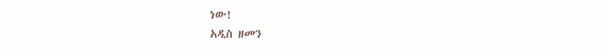ነው!
አዲስ ዘመን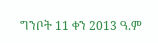ግንቦት 11 ቀን 2013 ዓ.ም